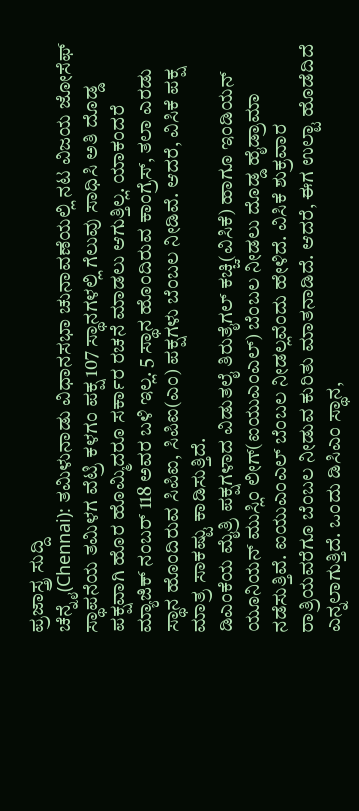ಪ್ರಜಾಸ್ತ್ರ ಸುದ್ದಿ
ಚೆನ್ನೈ(Chennai): ತಮಿಳುನಾಡು ವಿಧಾನಸಭಾ ಚುನಾವಣೆಯಲ್ಲಿ ನಟ ವಿಜಯ ಜೋಸೆಫ್ ಸ್ಥಾಪನೆಯ ತಮಿಳಗ ವೆಟ್ರಿ ಕಳಗಂ ಪಕ್ಷ 107 ಸ್ಥಾನಗಳಲ್ಲಿ ಗೆಲುವು ಸಾಧಿಸಿ ಅತಿ ದೊಡ್ಡ ಪಕ್ಷವಾಗಿ ಹೊರ ಹೊಮ್ಮಿದರೂ ಸರ್ಕಾರ ರಚನೆ ಮಾಡಲು ಆಗುತ್ತಿಲ್ಲ. ಯಾಕಂದರೆ ಮ್ಯಾಜಿಕ್ ನಂಬರ್ 118 ಅವರ ಬಳಿ ಇಲ್ಲ. 5 ಸ್ಥಾನ ಹೊಂದಿರುವ ಕಾಂಗ್ರೆಸ್, ತಲಾ ಎರಡು ಸ್ಥಾನ ಹೊಂದಿರುವ ಸಿಪಿಐ, ಸಿಪಿಐ(ಎಂ) ಪಕ್ಷಗಳು ಬೆಂಬಲ ನೀಡಿವೆ. ಆದರೆ, ವಿಸಿಕೆ ಪಕ್ಷ ಮಾತ್ರ ಸಾಕಷ್ಟು ಕಾಡಿಸುತ್ತಿದೆ.
ಡಿಎಂಕೆಯ ಮೈತ್ರಿ ಪಕ್ಷಗಳಾದ ವಿಡುತಲೈ ತಿರುತೈಗಲ್ ಕಚ್ಚಿ(ವಿಸಿಕೆ) ಹಾಗೂ ಇಂಡಿಯನ್ ಯೂನಿಯನ್ ಮುಸ್ಲಿಂ ಲೀಗ್(ಐಯುಎಂಎಲ್) ಬೆಂಬಲ ನೀಡಲು ದೊಡ್ಡ ಹೈಡ್ರಾಮಾ ನಡೆಸುತ್ತಿವೆ. ಐಯುಎಂಎಲ್ ಬೆಂಬಲ ನೀಡಲ್ಲವೆಂದು ಹೇಳಿದೆ. ವಿಸಿಕೆ ಶುಕ್ರವಾರ ರಾತ್ರಿಯವರೆಗೂ ಬೆಂಬಲ ನೀಡುವ ಕುರಿತು ಮಾತನಾಡಿದೆ. ಆದರೆ, ಈಗ ಉಲ್ಟಾ ಹೊಡೆದಿದೆ ಎನ್ನಲಾಗುತ್ತಿದೆ. ಒಂದು ಡಿಸಿಎಂ ಸ್ಥಾನ,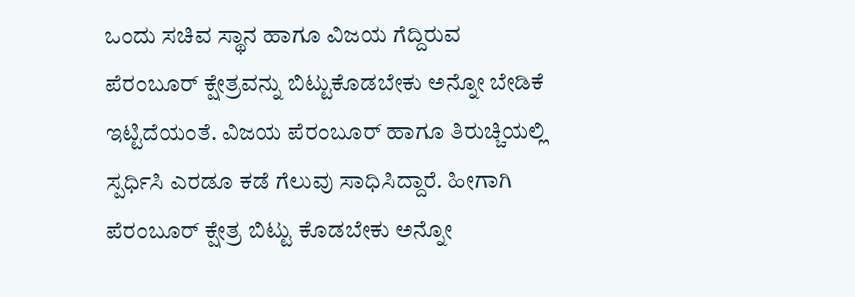ಒಂದು ಸಚಿವ ಸ್ಥಾನ ಹಾಗೂ ವಿಜಯ ಗೆದ್ದಿರುವ ಪೆರಂಬೂರ್ ಕ್ಷೇತ್ರವನ್ನು ಬಿಟ್ಟುಕೊಡಬೇಕು ಅನ್ನೋ ಬೇಡಿಕೆ ಇಟ್ಟಿದೆಯಂತೆ. ವಿಜಯ ಪೆರಂಬೂರ್ ಹಾಗೂ ತಿರುಚ್ಚಿಯಲ್ಲಿ ಸ್ಪರ್ಧಿಸಿ ಎರಡೂ ಕಡೆ ಗೆಲುವು ಸಾಧಿಸಿದ್ದಾರೆ. ಹೀಗಾಗಿ ಪೆರಂಬೂರ್ ಕ್ಷೇತ್ರ ಬಿಟ್ಟು ಕೊಡಬೇಕು ಅನ್ನೋ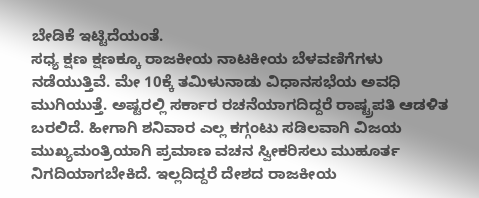ಬೇಡಿಕೆ ಇಟ್ಟಿದೆಯಂತೆ.
ಸಧ್ಯ ಕ್ಷಣ ಕ್ಷಣಕ್ಕೂ ರಾಜಕೀಯ ನಾಟಕೀಯ ಬೆಳವಣಿಗೆಗಳು ನಡೆಯುತ್ತಿವೆ. ಮೇ 10ಕ್ಕೆ ತಮಿಳುನಾಡು ವಿಧಾನಸಭೆಯ ಅವಧಿ ಮುಗಿಯುತ್ತೆ. ಅಷ್ಟರಲ್ಲಿ ಸರ್ಕಾರ ರಚನೆಯಾಗದಿದ್ದರೆ ರಾಷ್ಟ್ರಪತಿ ಆಡಳಿತ ಬರಲಿದೆ. ಹೀಗಾಗಿ ಶನಿವಾರ ಎಲ್ಲ ಕಗ್ಗಂಟು ಸಡಿಲವಾಗಿ ವಿಜಯ ಮುಖ್ಯಮಂತ್ರಿಯಾಗಿ ಪ್ರಮಾಣ ವಚನ ಸ್ವೀಕರಿಸಲು ಮುಹೂರ್ತ ನಿಗದಿಯಾಗಬೇಕಿದೆ. ಇಲ್ಲದಿದ್ದರೆ ದೇಶದ ರಾಜಕೀಯ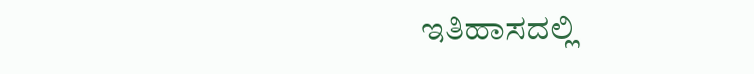ಇತಿಹಾಸದಲ್ಲಿ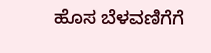ಹೊಸ ಬೆಳವಣಿಗೆಗೆ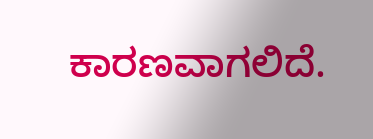ಕಾರಣವಾಗಲಿದೆ.